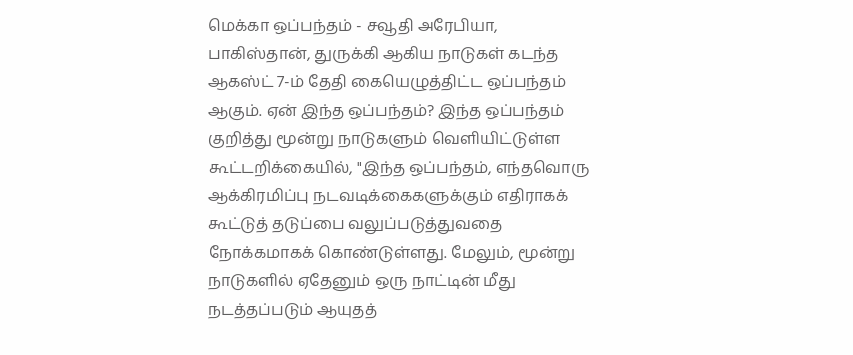மெக்கா ஒப்பந்தம் - சவூதி அரேபியா, பாகிஸ்தான், துருக்கி ஆகிய நாடுகள் கடந்த ஆகஸ்ட் 7-ம் தேதி கையெழுத்திட்ட ஒப்பந்தம் ஆகும். ஏன் இந்த ஒப்பந்தம்? இந்த ஒப்பந்தம் குறித்து மூன்று நாடுகளும் வெளியிட்டுள்ள கூட்டறிக்கையில், "இந்த ஒப்பந்தம், எந்தவொரு ஆக்கிரமிப்பு நடவடிக்கைகளுக்கும் எதிராகக் கூட்டுத் தடுப்பை வலுப்படுத்துவதை நோக்கமாகக் கொண்டுள்ளது. மேலும், மூன்று நாடுகளில் ஏதேனும் ஒரு நாட்டின் மீது நடத்தப்படும் ஆயுதத்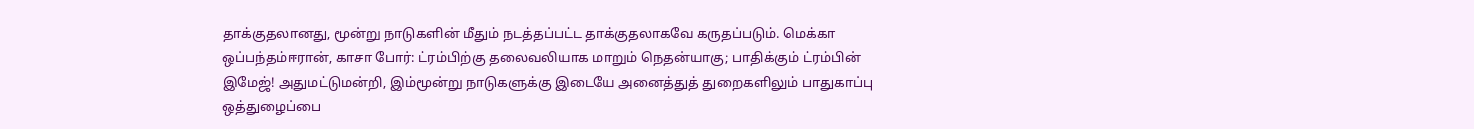தாக்குதலானது, மூன்று நாடுகளின் மீதும் நடத்தப்பட்ட தாக்குதலாகவே கருதப்படும். மெக்கா ஒப்பந்தம்ஈரான், காசா போர்: ட்ரம்பிற்கு தலைவலியாக மாறும் நெதன்யாகு; பாதிக்கும் ட்ரம்பின் இமேஜ்! அதுமட்டுமன்றி, இம்மூன்று நாடுகளுக்கு இடையே அனைத்துத் துறைகளிலும் பாதுகாப்பு ஒத்துழைப்பை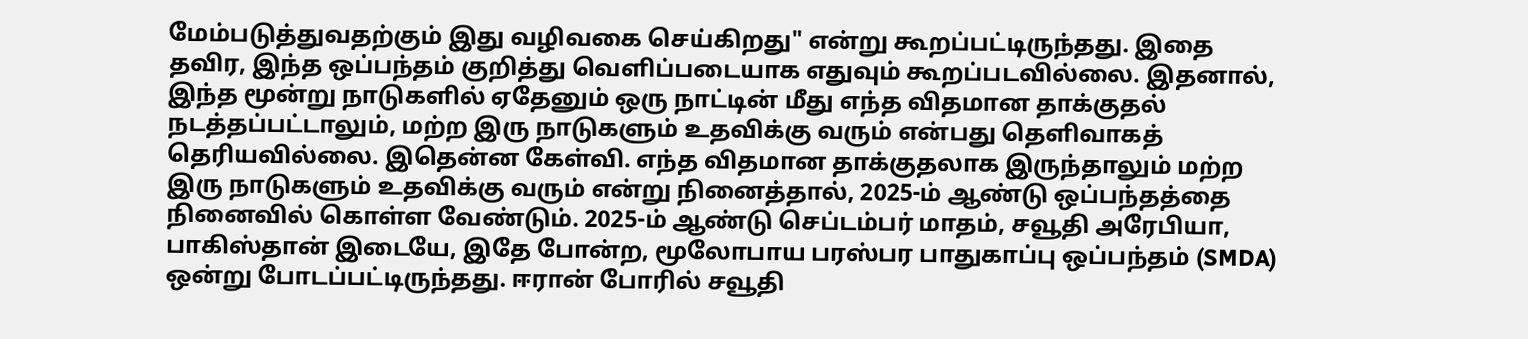மேம்படுத்துவதற்கும் இது வழிவகை செய்கிறது" என்று கூறப்பட்டிருந்தது. இதை தவிர, இந்த ஒப்பந்தம் குறித்து வெளிப்படையாக எதுவும் கூறப்படவில்லை. இதனால், இந்த மூன்று நாடுகளில் ஏதேனும் ஒரு நாட்டின் மீது எந்த விதமான தாக்குதல் நடத்தப்பட்டாலும், மற்ற இரு நாடுகளும் உதவிக்கு வரும் என்பது தெளிவாகத் தெரியவில்லை. இதென்ன கேள்வி. எந்த விதமான தாக்குதலாக இருந்தாலும் மற்ற இரு நாடுகளும் உதவிக்கு வரும் என்று நினைத்தால், 2025-ம் ஆண்டு ஒப்பந்தத்தை நினைவில் கொள்ள வேண்டும். 2025-ம் ஆண்டு செப்டம்பர் மாதம், சவூதி அரேபியா, பாகிஸ்தான் இடையே, இதே போன்ற, மூலோபாய பரஸ்பர பாதுகாப்பு ஒப்பந்தம் (SMDA) ஒன்று போடப்பட்டிருந்தது. ஈரான் போரில் சவூதி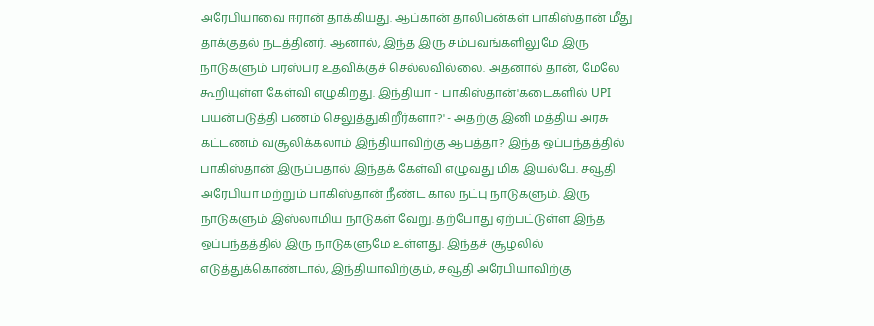அரேபியாவை ஈரான் தாக்கியது. ஆப்கான் தாலிபன்கள் பாகிஸ்தான் மீது தாக்குதல் நடத்தினர். ஆனால், இந்த இரு சம்பவங்களிலுமே இரு நாடுகளும் பரஸ்பர உதவிக்குச் செல்லவில்லை. அதனால் தான், மேலே கூறியுள்ள கேள்வி எழுகிறது. இந்தியா - பாகிஸ்தான்'கடைகளில் UPI பயன்படுத்தி பணம் செலுத்துகிறீர்களா?' - அதற்கு இனி மத்திய அரசு கட்டணம் வசூலிக்கலாம் இந்தியாவிற்கு ஆபத்தா? இந்த ஒப்பந்தத்தில் பாகிஸ்தான் இருப்பதால் இந்தக் கேள்வி எழுவது மிக இயல்பே. சவூதி அரேபியா மற்றும் பாகிஸ்தான் நீண்ட கால நட்பு நாடுகளும். இரு நாடுகளும் இஸ்லாமிய நாடுகள் வேறு. தற்போது ஏற்பட்டுள்ள இந்த ஒப்பந்தத்தில் இரு நாடுகளுமே உள்ளது. இந்தச் சூழலில் எடுத்துக்கொண்டால், இந்தியாவிற்கும், சவூதி அரேபியாவிற்கு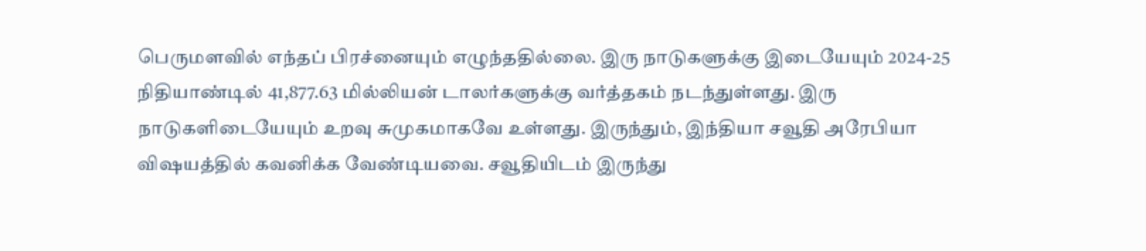பெருமளவில் எந்தப் பிரச்னையும் எழுந்ததில்லை. இரு நாடுகளுக்கு இடையேயும் 2024-25 நிதியாண்டில் 41,877.63 மில்லியன் டாலர்களுக்கு வர்த்தகம் நடந்துள்ளது. இரு நாடுகளிடையேயும் உறவு சுமுகமாகவே உள்ளது. இருந்தும், இந்தியா சவூதி அரேபியா விஷயத்தில் கவனிக்க வேண்டியவை. சவூதியிடம் இருந்து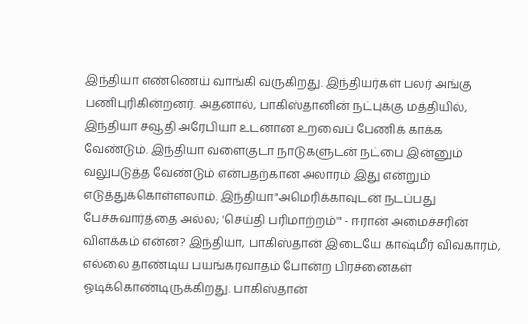இந்தியா எண்ணெய் வாங்கி வருகிறது. இந்தியர்கள் பலர் அங்கு பணிபுரிகின்றனர். அதனால், பாகிஸ்தானின் நட்புக்கு மத்தியில், இந்தியா சவூதி அரேபியா உடனான உறவைப் பேணிக் காக்க வேண்டும். இந்தியா வளைகுடா நாடுகளுடன் நட்பை இன்னும் வலுபடுத்த வேண்டும் என்பதற்கான அலாரம் இது என்றும் எடுத்துக்கொள்ளலாம். இந்தியா"அமெரிக்காவுடன் நடப்பது பேச்சுவார்த்தை அல்ல; 'செய்தி பரிமாற்றம்'" - ஈரான் அமைச்சரின் விளக்கம் என்ன? இந்தியா, பாகிஸ்தான் இடையே காஷ்மீர் விவகாரம், எல்லை தாண்டிய பயங்கரவாதம் போன்ற பிரச்னைகள் ஓடிக்கொண்டிருக்கிறது. பாகிஸ்தான்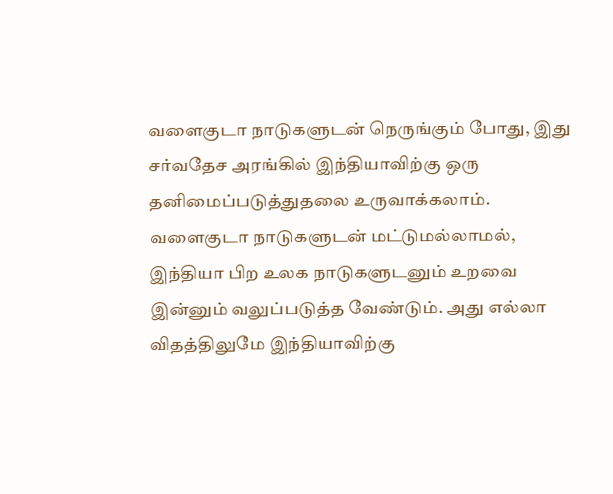வளைகுடா நாடுகளுடன் நெருங்கும் போது, இது சர்வதேச அரங்கில் இந்தியாவிற்கு ஒரு தனிமைப்படுத்துதலை உருவாக்கலாம். வளைகுடா நாடுகளுடன் மட்டுமல்லாமல், இந்தியா பிற உலக நாடுகளுடனும் உறவை இன்னும் வலுப்படுத்த வேண்டும். அது எல்லா விதத்திலுமே இந்தியாவிற்கு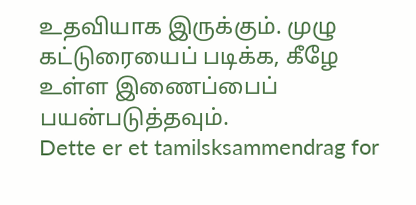உதவியாக இருக்கும். முழு கட்டுரையைப் படிக்க, கீழே உள்ள இணைப்பைப் பயன்படுத்தவும்.
Dette er et tamilsksammendrag for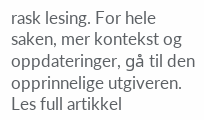rask lesing. For hele saken, mer kontekst og oppdateringer, gå til den opprinnelige utgiveren.
Les full artikkel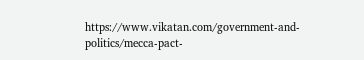https://www.vikatan.com/government-and-politics/mecca-pact-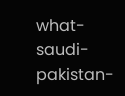what-saudi-pakistan-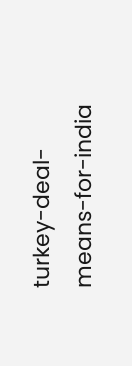turkey-deal-means-for-india